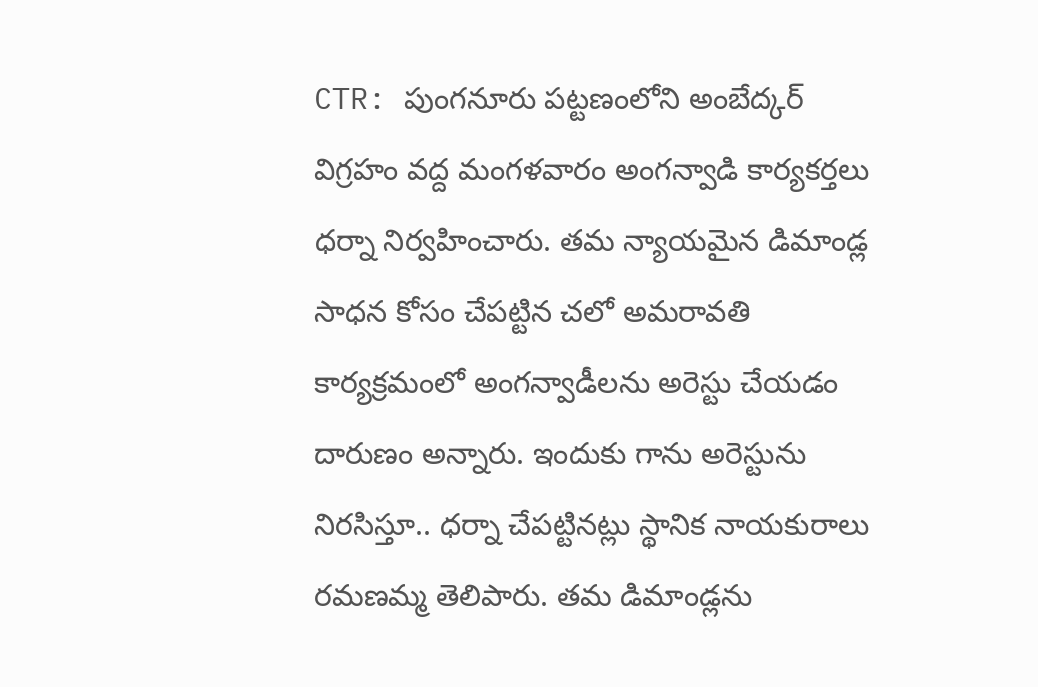CTR: పుంగనూరు పట్టణంలోని అంబేద్కర్ విగ్రహం వద్ద మంగళవారం అంగన్వాడి కార్యకర్తలు ధర్నా నిర్వహించారు. తమ న్యాయమైన డిమాండ్ల సాధన కోసం చేపట్టిన చలో అమరావతి కార్యక్రమంలో అంగన్వాడీలను అరెస్టు చేయడం దారుణం అన్నారు. ఇందుకు గాను అరెస్టును నిరసిస్తూ.. ధర్నా చేపట్టినట్లు స్థానిక నాయకురాలు రమణమ్మ తెలిపారు. తమ డిమాండ్లను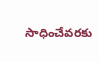సాధించేవరకు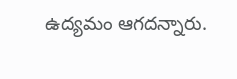ఉద్యమం ఆగదన్నారు.